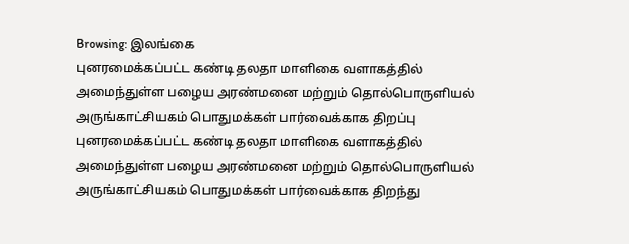Browsing: இலங்கை
புனரமைக்கப்பட்ட கண்டி தலதா மாளிகை வளாகத்தில் அமைந்துள்ள பழைய அரண்மனை மற்றும் தொல்பொருளியல் அருங்காட்சியகம் பொதுமக்கள் பார்வைக்காக திறப்பு
புனரமைக்கப்பட்ட கண்டி தலதா மாளிகை வளாகத்தில் அமைந்துள்ள பழைய அரண்மனை மற்றும் தொல்பொருளியல் அருங்காட்சியகம் பொதுமக்கள் பார்வைக்காக திறந்து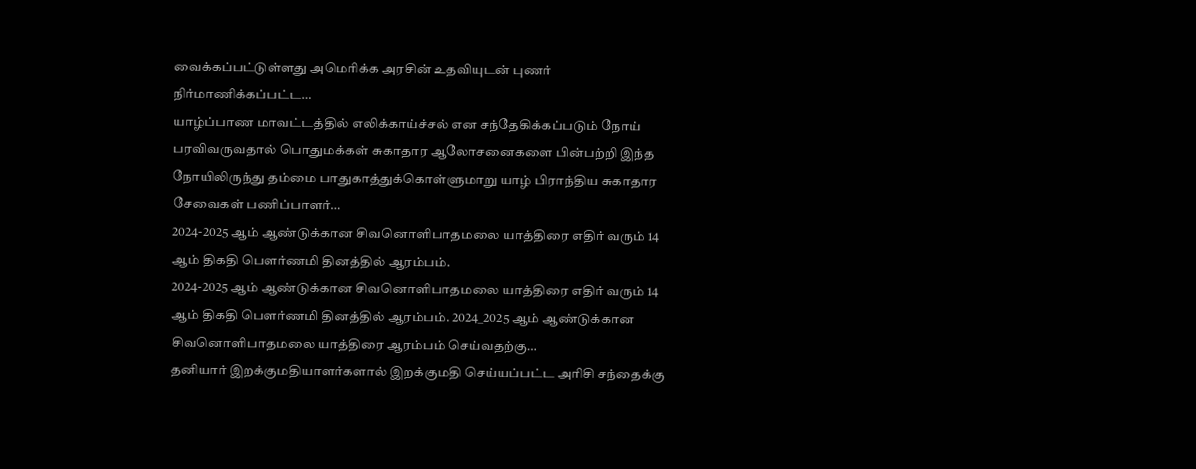வைக்கப்பட்டுள்ளது அமெரிக்க அரசின் உதவியுடன் புணர் நிர்மாணிக்கப்பட்ட…
யாழ்ப்பாண மாவட்டத்தில் எலிக்காய்ச்சல் என சந்தேகிக்கப்படும் நோய் பரவிவருவதால் பொதுமக்கள் சுகாதார ஆலோசனைகளை பின்பற்றி இந்த நோயிலிருந்து தம்மை பாதுகாத்துக்கொள்ளுமாறு யாழ் பிராந்திய சுகாதார சேவைகள் பணிப்பாளர்…
2024-2025 ஆம் ஆண்டுக்கான சிவனொளிபாதமலை யாத்திரை எதிர் வரும் 14 ஆம் திகதி பௌர்ணமி தினத்தில் ஆரம்பம்.
2024-2025 ஆம் ஆண்டுக்கான சிவனொளிபாதமலை யாத்திரை எதிர் வரும் 14 ஆம் திகதி பௌர்ணமி தினத்தில் ஆரம்பம். 2024_2025 ஆம் ஆண்டுக்கான சிவனொளிபாதமலை யாத்திரை ஆரம்பம் செய்வதற்கு…
தனியார் இறக்குமதியாளர்களால் இறக்குமதி செய்யப்பட்ட அரிசி சந்தைக்கு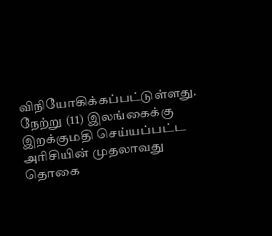விநியோகிக்கப்பட்டுள்ளது. நேற்று (11) இலங்கைக்கு இறக்குமதி செய்யப்பட்ட அரிசியின் முதலாவது தொகை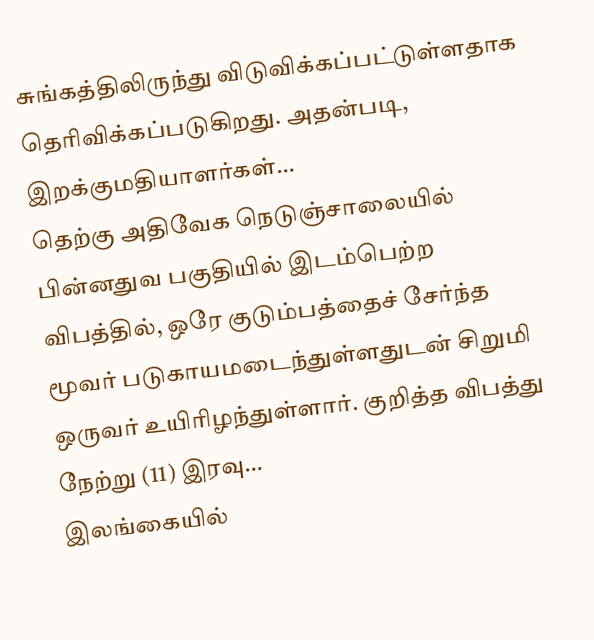சுங்கத்திலிருந்து விடுவிக்கப்பட்டுள்ளதாக தெரிவிக்கப்படுகிறது. அதன்படி, இறக்குமதியாளர்கள்…
தெற்கு அதிவேக நெடுஞ்சாலையில் பின்னதுவ பகுதியில் இடம்பெற்ற விபத்தில், ஒரே குடும்பத்தைச் சேர்ந்த மூவர் படுகாயமடைந்துள்ளதுடன் சிறுமி ஒருவர் உயிரிழந்துள்ளார். குறித்த விபத்து நேற்று (11) இரவு…
இலங்கையில்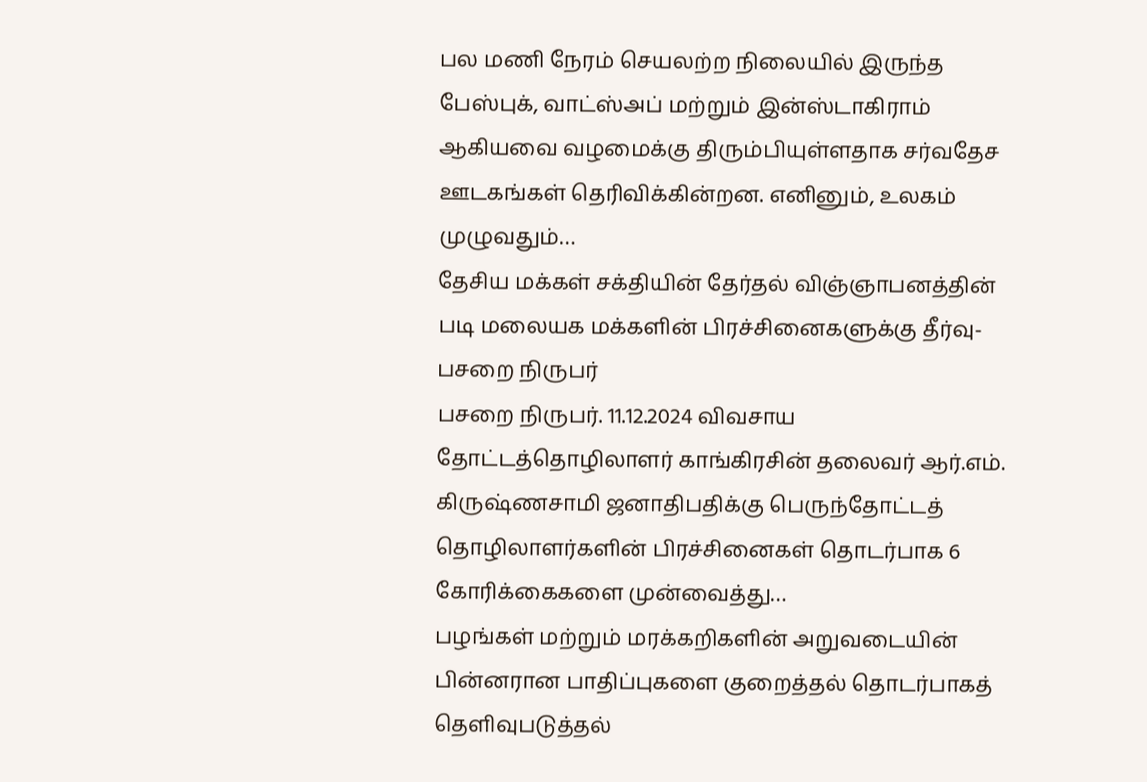பல மணி நேரம் செயலற்ற நிலையில் இருந்த பேஸ்புக், வாட்ஸ்அப் மற்றும் இன்ஸ்டாகிராம் ஆகியவை வழமைக்கு திரும்பியுள்ளதாக சர்வதேச ஊடகங்கள் தெரிவிக்கின்றன. எனினும், உலகம் முழுவதும்…
தேசிய மக்கள் சக்தியின் தேர்தல் விஞ்ஞாபனத்தின் படி மலையக மக்களின் பிரச்சினைகளுக்கு தீர்வு- பசறை நிருபர்
பசறை நிருபர். 11.12.2024 விவசாய தோட்டத்தொழிலாளர் காங்கிரசின் தலைவர் ஆர்.எம். கிருஷ்ணசாமி ஜனாதிபதிக்கு பெருந்தோட்டத் தொழிலாளர்களின் பிரச்சினைகள் தொடர்பாக 6 கோரிக்கைகளை முன்வைத்து…
பழங்கள் மற்றும் மரக்கறிகளின் அறுவடையின் பின்னரான பாதிப்புகளை குறைத்தல் தொடர்பாகத் தெளிவுபடுத்தல்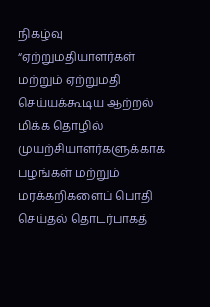நிகழ்வு
“ஏற்றுமதியாளர்கள் மற்றும் ஏற்றுமதி செய்யக்கூடிய ஆற்றல் மிக்க தொழில் முயற்சியாளர்களுக்காக பழங்கள் மற்றும் மரக்கறிகளைப் பொதி செய்தல் தொடர்பாகத்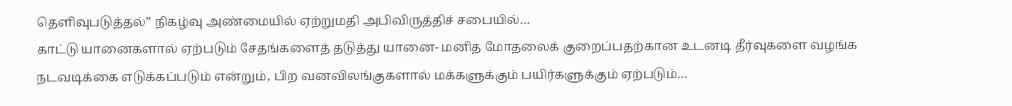தெளிவுபடுத்தல்” நிகழ்வு அண்மையில் ஏற்றுமதி அபிவிருத்திச் சபையில்…
காட்டு யானைகளால் ஏற்படும் சேதங்களைத் தடுத்து யானை- மனித மோதலைக் குறைப்பதற்கான உடனடி தீர்வுகளை வழங்க நடவடிக்கை எடுக்கப்படும் என்றும், பிற வனவிலங்குகளால் மக்களுக்கும் பயிர்களுக்கும் ஏற்படும்…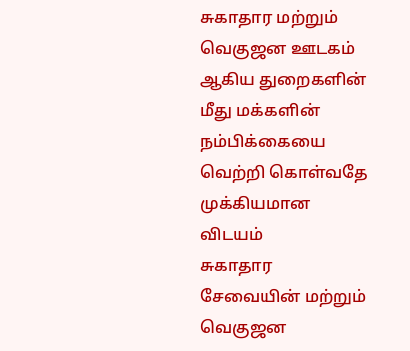சுகாதார மற்றும் வெகுஜன ஊடகம் ஆகிய துறைகளின் மீது மக்களின் நம்பிக்கையை வெற்றி கொள்வதே முக்கியமான விடயம்
சுகாதார சேவையின் மற்றும் வெகுஜன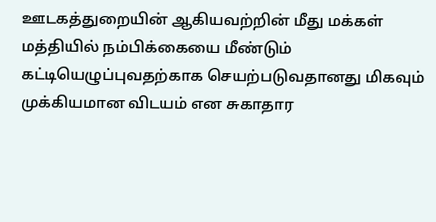ஊடகத்துறையின் ஆகியவற்றின் மீது மக்கள் மத்தியில் நம்பிக்கையை மீண்டும் கட்டியெழுப்புவதற்காக செயற்படுவதானது மிகவும் முக்கியமான விடயம் என சுகாதார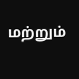மற்றும்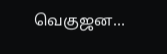வெகுஜன…